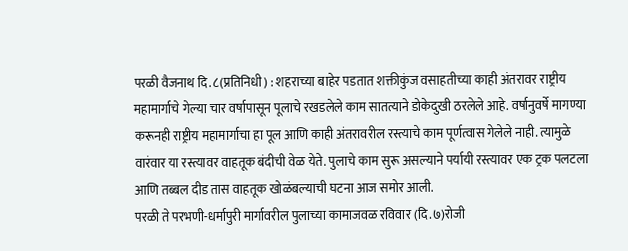परळी वैजनाथ दि.८(प्रतिनिधी) : शहराच्या बाहेर पडतात शक्तीकुंज वसाहतीच्या काही अंतरावर राष्ट्रीय महामार्गाचे गेल्या चार वर्षापासून पूलाचे रखडलेले काम सातत्याने डोकेदुखी ठरलेले आहे. वर्षानुवर्षे मागण्या करूनही राष्ट्रीय महामार्गाचा हा पूल आणि काही अंतरावरील रस्त्याचे काम पूर्णत्वास गेलेले नाही. त्यामुळे वारंवार या रस्त्यावर वाहतूक बंदीची वेळ येते. पुलाचे काम सुरू असल्याने पर्यायी रस्त्यावर एक ट्रक पलटला आणि तब्बल दीड तास वाहतूक खोळंबल्याची घटना आज समोर आली.
परळी ते परभणी-धर्मापुरी मार्गावरील पुलाच्या कामाजवळ रविवार (दि.७)रोजी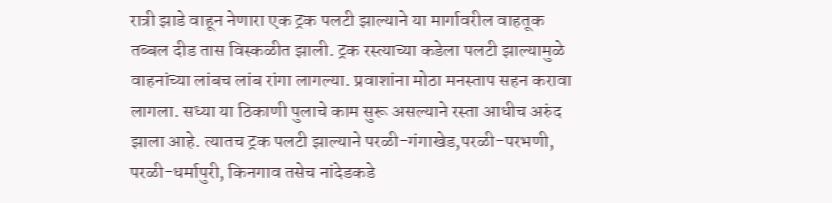रात्री झाडे वाहून नेणारा एक ट्रक पलटी झाल्याने या मार्गावरील वाहतूक तब्बल दीड तास विस्कळीत झाली. ट्रक रस्त्याच्या कडेला पलटी झाल्यामुळे वाहनांच्या लांबच लांब रांगा लागल्या. प्रवाशांना मोठा मनस्ताप सहन करावा लागला. सध्या या ठिकाणी पुलाचे काम सुरू असल्याने रस्ता आधीच अरुंद झाला आहे. त्यातच ट्रक पलटी झाल्याने परळी-गंगाखेड,परळी-परभणी, परळी-धर्मापुरी, किनगाव तसेच नांदेडकडे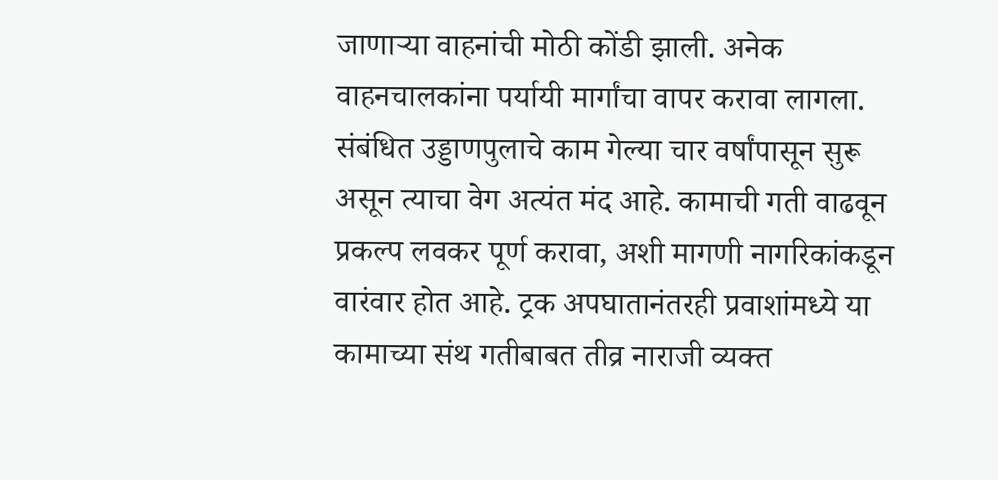जाणाऱ्या वाहनांची मोठी कोंडी झाली. अनेक वाहनचालकांना पर्यायी मार्गांचा वापर करावा लागला. संबंधित उड्डाणपुलाचे काम गेल्या चार वर्षांपासून सुरू असून त्याचा वेग अत्यंत मंद आहे. कामाची गती वाढवून प्रकल्प लवकर पूर्ण करावा, अशी मागणी नागरिकांकडून वारंवार होत आहे. ट्रक अपघातानंतरही प्रवाशांमध्ये या कामाच्या संथ गतीबाबत तीव्र नाराजी व्यक्त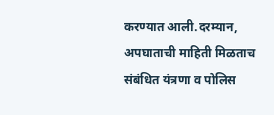करण्यात आली.दरम्यान, अपघाताची माहिती मिळताच संबंधित यंत्रणा व पोलिस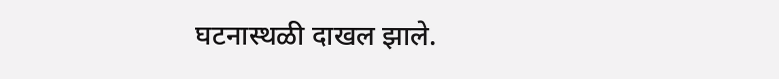घटनास्थळी दाखल झाले.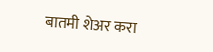बातमी शेअर करा